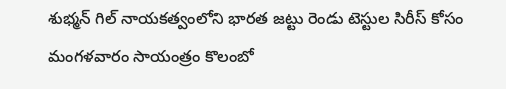శుభ్మన్ గిల్ నాయకత్వంలోని భారత జట్టు రెండు టెస్టుల సిరీస్ కోసం మంగళవారం సాయంత్రం కొలంబో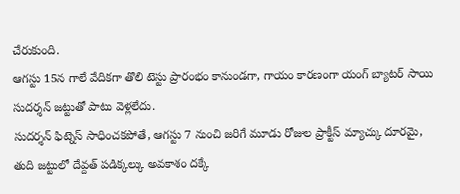చేరుకుంది.
ఆగస్టు 15న గాలే వేదికగా తొలి టెస్టు ప్రారంభం కానుండగా, గాయం కారణంగా యంగ్ బ్యాటర్ సాయి సుదర్శన్ జట్టుతో పాటు వెళ్లలేదు.
సుదర్శన్ ఫిట్నెస్ సాధించకపోతే, ఆగస్టు 7 నుంచి జరిగే మూడు రోజుల ప్రాక్టీస్ మ్యాచ్కు దూరమై, తుది జట్టులో దేవ్దత్ పడిక్కల్కు అవకాశం దక్కే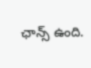ఛాన్స్ ఉంది.